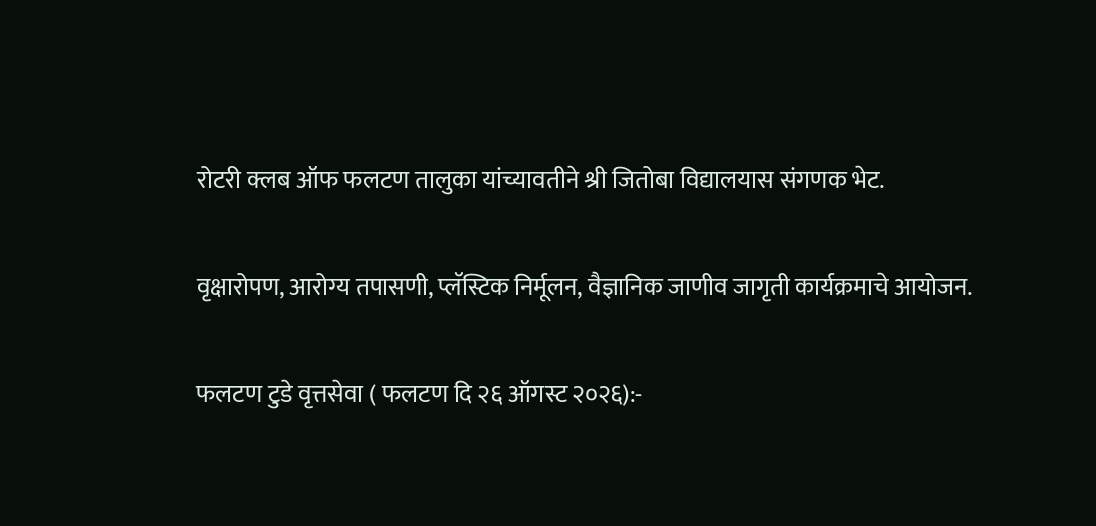रोटरी क्लब ऑफ फलटण तालुका यांच्यावतीने श्री जितोबा विद्यालयास संगणक भेट.

वृक्षारोपण, आरोग्य तपासणी, प्लॅस्टिक निर्मूलन, वैज्ञानिक जाणीव जागृती कार्यक्रमाचे आयोजन.

फलटण टुडे वृत्तसेवा ( फलटण दि २६ ऑगस्ट २०२६):-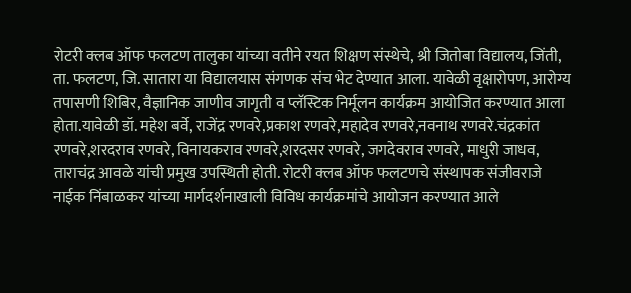रोटरी क्लब ऑफ फलटण तालुका यांच्या वतीने रयत शिक्षण संस्थेचे, श्री जितोबा विद्यालय, जिंती, ता. फलटण, जि. सातारा या विद्यालयास संगणक संच भेट देण्यात आला. यावेळी वृक्षारोपण, आरोग्य तपासणी शिबिर, वैज्ञानिक जाणीव जागृती व प्लॅस्टिक निर्मूलन कार्यक्रम आयोजित करण्यात आला होता.यावेळी डॉ. महेश बर्वे, राजेंद्र रणवरे,प्रकाश रणवरे,महादेव रणवरे,नवनाथ रणवरे.चंद्रकांत रणवरे,शरदराव रणवरे, विनायकराव रणवरे,शरदसर रणवरे, जगदेवराव रणवरे, माधुरी जाधव, ताराचंद्र आवळे यांची प्रमुख उपस्थिती होती. रोटरी क्लब ऑफ फलटणचे संस्थापक संजीवराजे नाईक निंबाळकर यांच्या मार्गदर्शनाखाली विविध कार्यक्रमांचे आयोजन करण्यात आले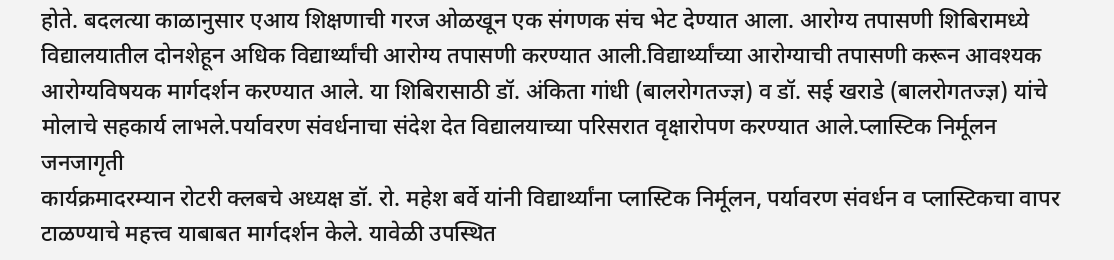होते. बदलत्या काळानुसार एआय शिक्षणाची गरज ओळखून एक संगणक संच भेट देण्यात आला. आरोग्य तपासणी शिबिरामध्ये विद्यालयातील दोनशेहून अधिक विद्यार्थ्यांची आरोग्य तपासणी करण्यात आली.विद्यार्थ्यांच्या आरोग्याची तपासणी करून आवश्यक आरोग्यविषयक मार्गदर्शन करण्यात आले. या शिबिरासाठी डॉ. अंकिता गांधी (बालरोगतज्ज्ञ) व डॉ. सई खराडे (बालरोगतज्ज्ञ) यांचे मोलाचे सहकार्य लाभले.पर्यावरण संवर्धनाचा संदेश देत विद्यालयाच्या परिसरात वृक्षारोपण करण्यात आले.प्लास्टिक निर्मूलन जनजागृती
कार्यक्रमादरम्यान रोटरी क्लबचे अध्यक्ष डॉ. रो. महेश बर्वे यांनी विद्यार्थ्यांना प्लास्टिक निर्मूलन, पर्यावरण संवर्धन व प्लास्टिकचा वापर टाळण्याचे महत्त्व याबाबत मार्गदर्शन केले. यावेळी उपस्थित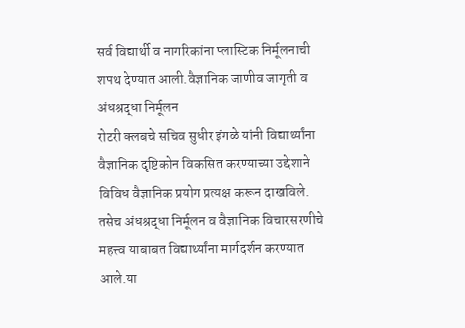सर्व विद्यार्थी व नागरिकांना प्लास्टिक निर्मूलनाची शपथ देण्यात आली.वैज्ञानिक जाणीव जागृती व अंधश्रद्धा निर्मूलन
रोटरी क्लबचे सचिव सुधीर इंगळे यांनी विद्यार्थ्यांना वैज्ञानिक दृष्टिकोन विकसित करण्याच्या उद्देशाने विविध वैज्ञानिक प्रयोग प्रत्यक्ष करून दाखविले. तसेच अंधश्रद्धा निर्मूलन व वैज्ञानिक विचारसरणीचे महत्त्व याबाबत विद्यार्थ्यांना मार्गदर्शन करण्यात आले.या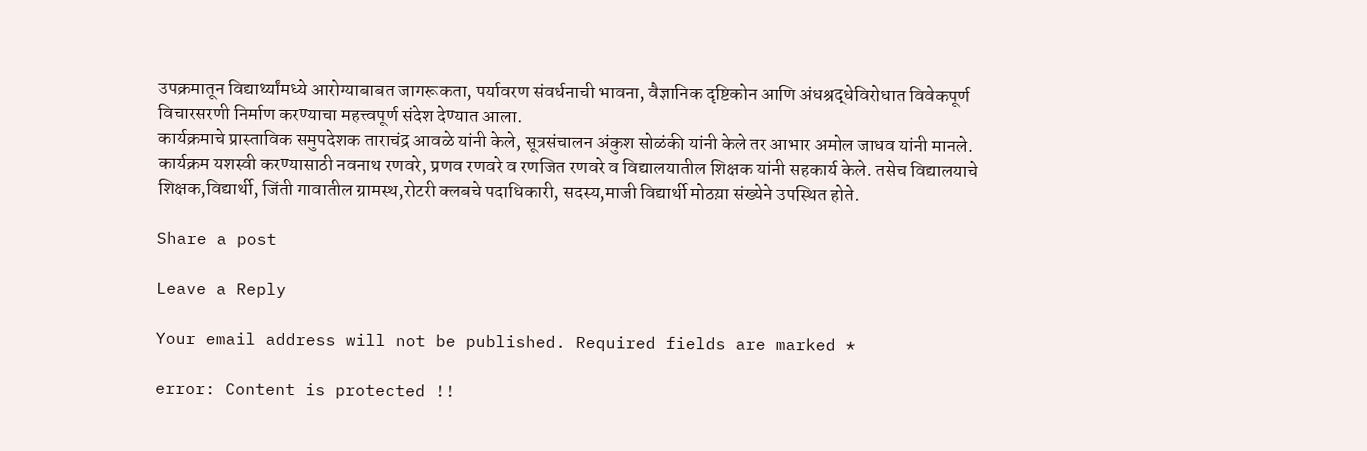उपक्रमातून विद्यार्थ्यांमध्ये आरोग्याबाबत जागरूकता, पर्यावरण संवर्धनाची भावना, वैज्ञानिक दृष्टिकोन आणि अंधश्रद्धेविरोधात विवेकपूर्ण विचारसरणी निर्माण करण्याचा महत्त्वपूर्ण संदेश देण्यात आला.
कार्यक्रमाचे प्रास्ताविक समुपदेशक ताराचंद्र आवळे यांनी केले, सूत्रसंचालन अंकुश सोळंकी यांनी केले तर आभार अमोल जाधव यांनी मानले. कार्यक्रम यशस्वी करण्यासाठी नवनाथ रणवरे, प्रणव रणवरे व रणजित रणवरे व विद्यालयातील शिक्षक यांनी सहकार्य केले. तसेच विद्यालयाचे शिक्षक,विद्यार्थी, जिंती गावातील ग्रामस्थ,रोटरी क्लबचे पदाधिकारी, सदस्य,माजी विद्यार्थी मोठय़ा संख्येने उपस्थित होते.

Share a post

Leave a Reply

Your email address will not be published. Required fields are marked *

error: Content is protected !!